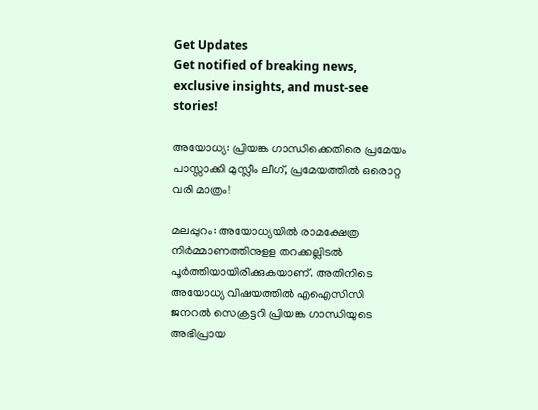Get Updates
Get notified of breaking news, exclusive insights, and must-see stories!

അയോധ്യ: പ്രിയങ്ക ഗാന്ധിക്കെതിരെ പ്രമേയം പാസ്സാക്കി മുസ്ലീം ലീഗ്, പ്രമേയത്തിൽ ഒരൊറ്റ വരി മാത്രം!

മലപ്പുറം: അയോധ്യയില്‍ രാമക്ഷേത്ര നിര്‍മ്മാണത്തിനുളള തറക്കല്ലിടല്‍ പൂര്‍ത്തിയായിരിക്കുകയാണ്. അതിനിടെ അയോധ്യ വിഷയത്തില്‍ എഐസിസി ജനറല്‍ സെക്രട്ടറി പ്രിയങ്ക ഗാന്ധിയുടെ അഭിപ്രായ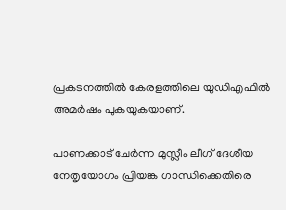പ്രകടനത്തില്‍ കേരളത്തിലെ യുഡിഎഫില്‍ അമര്‍ഷം പുകയുകയാണ്.

പാണക്കാട് ചേര്‍ന്ന മുസ്ലീം ലീഗ് ദേശീയ നേതൃയോഗം പ്രിയങ്ക ഗാന്ധിക്കെതിരെ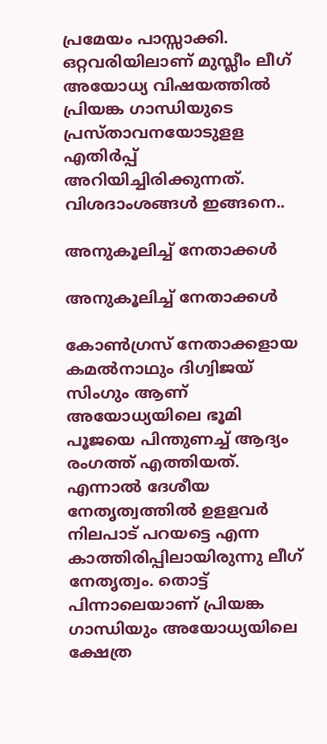പ്രമേയം പാസ്സാക്കി. ഒറ്റവരിയിലാണ് മുസ്ലീം ലീഗ് അയോധ്യ വിഷയത്തില്‍ പ്രിയങ്ക ഗാന്ധിയുടെ പ്രസ്താവനയോടുളള എതിര്‍പ്പ് അറിയിച്ചിരിക്കുന്നത്. വിശദാംശങ്ങള്‍ ഇങ്ങനെ..

അനുകൂലിച്ച് നേതാക്കൾ

അനുകൂലിച്ച് നേതാക്കൾ

കോണ്‍ഗ്രസ് നേതാക്കളായ കമല്‍നാഥും ദിഗ്വിജയ് സിംഗും ആണ് അയോധ്യയിലെ ഭൂമി പൂജയെ പിന്തുണച്ച് ആദ്യം രംഗത്ത് എത്തിയത്. എന്നാല്‍ ദേശീയ നേതൃത്വത്തില്‍ ഉളളവര്‍ നിലപാട് പറയട്ടെ എന്ന കാത്തിരിപ്പിലായിരുന്നു ലീഗ് നേതൃത്വം. തൊട്ട് പിന്നാലെയാണ് പ്രിയങ്ക ഗാന്ധിയും അയോധ്യയിലെ ക്ഷേത്ര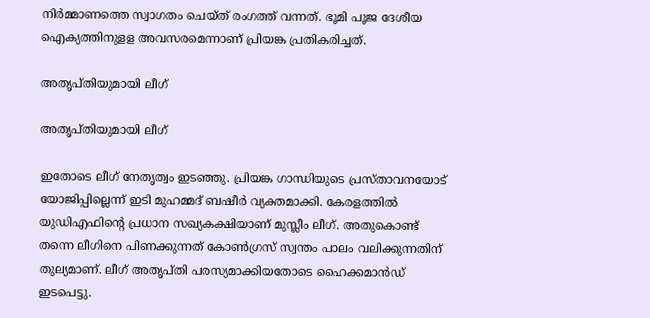നിര്‍മ്മാണത്തെ സ്വാഗതം ചെയ്ത് രംഗത്ത് വന്നത്. ഭൂമി പൂജ ദേശീയ ഐക്യത്തിനുളള അവസരമെന്നാണ് പ്രിയങ്ക പ്രതികരിച്ചത്.

അതൃപ്തിയുമായി ലീഗ്

അതൃപ്തിയുമായി ലീഗ്

ഇതോടെ ലീഗ് നേതൃത്വം ഇടഞ്ഞു. പ്രിയങ്ക ഗാന്ധിയുടെ പ്രസ്താവനയോട് യോജിപ്പില്ലെന്ന് ഇടി മുഹമ്മദ് ബഷീര്‍ വ്യക്തമാക്കി. കേരളത്തില്‍ യുഡിഎഫിന്റെ പ്രധാന സഖ്യകക്ഷിയാണ് മുസ്ലീം ലീഗ്. അതുകൊണ്ട് തന്നെ ലീഗിനെ പിണക്കുന്നത് കോണ്‍ഗ്രസ് സ്വന്തം പാലം വലിക്കുന്നതിന് തുല്യമാണ്. ലീഗ് അതൃപ്തി പരസ്യമാക്കിയതോടെ ഹൈക്കമാന്‍ഡ് ഇടപെട്ടു.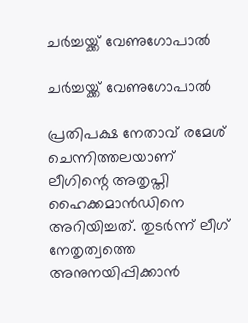ചർച്ചയ്ക്ക് വേണുഗോപാൽ

ചർച്ചയ്ക്ക് വേണുഗോപാൽ

പ്രതിപക്ഷ നേതാവ് രമേശ് ചെന്നിത്തലയാണ് ലീഗിന്റെ അതൃപ്തി ഹൈക്കമാന്‍ഡിനെ അറിയിച്ചത്. തുടര്‍ന്ന് ലീഗ് നേതൃത്വത്തെ അനുനയിപ്പിക്കാന്‍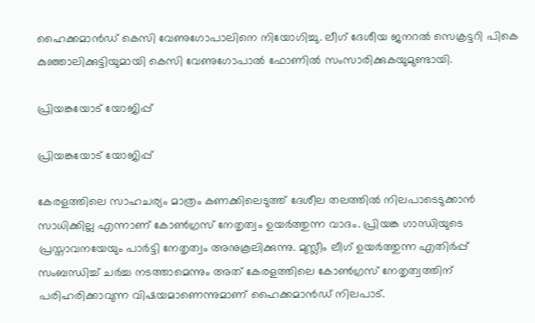ഹൈക്കമാന്‍ഡ് കെസി വേണുഗോപാലിനെ നിയോഗിച്ചു. ലീഗ് ദേശീയ ജനറല്‍ സെക്രട്ടറി പികെ കുഞ്ഞാലിക്കുട്ടിയുമായി കെസി വേണുഗോപാല്‍ ഫോണില്‍ സംസാരിക്കുകയുമുണ്ടായി.

പ്രിയങ്കയോട് യോജിപ്പ്

പ്രിയങ്കയോട് യോജിപ്പ്

കേരളത്തിലെ സാഹചര്യം മാത്രം കണക്കിലെടുത്ത് ദേശീല തലത്തില്‍ നിലപാടെടുക്കാന്‍ സാധിക്കില്ല എന്നാണ് കോണ്‍ഗ്രസ് നേതൃത്വം ഉയര്‍ത്തുന്ന വാദം. പ്രിയങ്ക ഗാന്ധിയുടെ പ്രസ്താവനയേയും പാര്‍ട്ടി നേതൃത്വം അനുകൂലിക്കുന്നു. മുസ്ലീം ലീഗ് ഉയര്‍ത്തുന്ന എതിര്‍പ്പ് സംബന്ധിച്ച് ചര്‍ച്ച നടത്താമെന്നും അത് കേരളത്തിലെ കോണ്‍ഗ്രസ് നേതൃത്വത്തിന് പരിഹരിക്കാവുന്ന വിഷയമാണെന്നുമാണ് ഹൈക്കമാന്‍ഡ് നിലപാട്.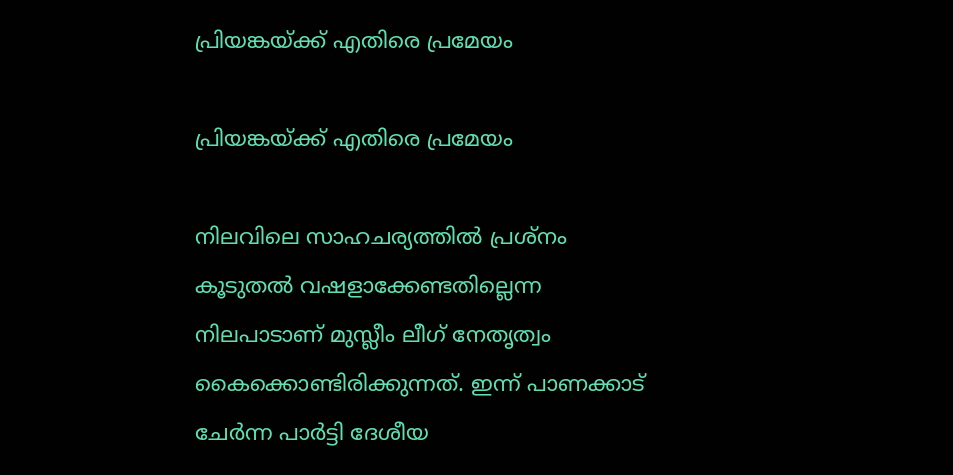പ്രിയങ്കയ്ക്ക് എതിരെ പ്രമേയം

പ്രിയങ്കയ്ക്ക് എതിരെ പ്രമേയം

നിലവിലെ സാഹചര്യത്തില്‍ പ്രശ്‌നം കൂടുതല്‍ വഷളാക്കേണ്ടതില്ലെന്ന നിലപാടാണ് മുസ്ലീം ലീഗ് നേതൃത്വം കൈക്കൊണ്ടിരിക്കുന്നത്. ഇന്ന് പാണക്കാട് ചേര്‍ന്ന പാര്‍ട്ടി ദേശീയ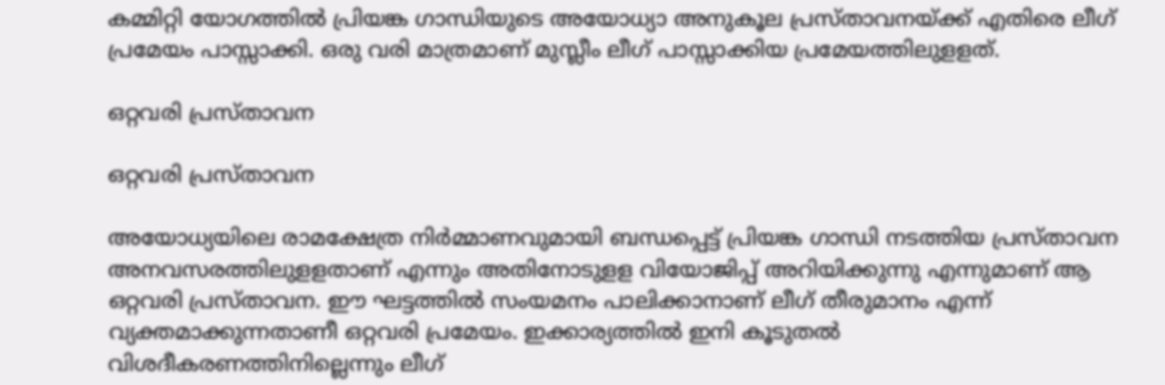കമ്മിറ്റി യോഗത്തില്‍ പ്രിയങ്ക ഗാന്ധിയുടെ അയോധ്യാ അനുകൂല പ്രസ്താവനയ്ക്ക് എതിരെ ലീഗ് പ്രമേയം പാസ്സാക്കി. ഒരു വരി മാത്രമാണ് മുസ്ലീം ലീഗ് പാസ്സാക്കിയ പ്രമേയത്തിലുളളത്.

ഒറ്റവരി പ്രസ്താവന

ഒറ്റവരി പ്രസ്താവന

അയോധ്യയിലെ രാമക്ഷേത്ര നിര്‍മ്മാണവുമായി ബന്ധപ്പെട്ട് പ്രിയങ്ക ഗാന്ധി നടത്തിയ പ്രസ്താവന അനവസരത്തിലുളളതാണ് എന്നും അതിനോടുളള വിയോജിപ്പ് അറിയിക്കുന്നു എന്നുമാണ് ആ ഒറ്റവരി പ്രസ്താവന. ഈ ഘട്ടത്തില്‍ സംയമനം പാലിക്കാനാണ് ലീഗ് തീരുമാനം എന്ന് വ്യക്തമാക്കുന്നതാണീ ഒറ്റവരി പ്രമേയം. ഇക്കാര്യത്തില്‍ ഇനി കൂടുതല്‍ വിശദീകരണത്തിനില്ലെന്നും ലീഗ്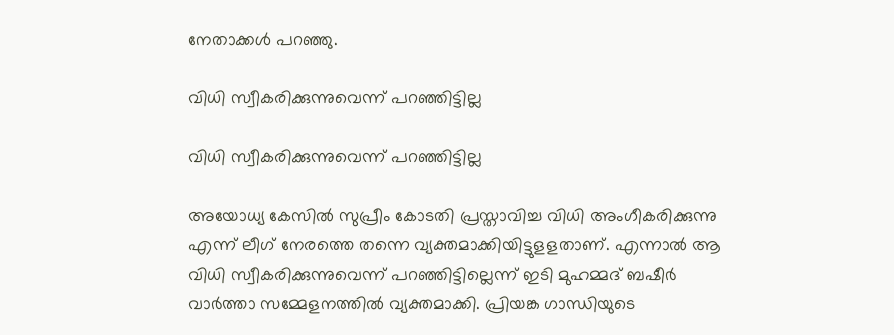നേതാക്കള്‍ പറഞ്ഞു.

വിധി സ്വീകരിക്കുന്നുവെന്ന് പറഞ്ഞിട്ടില്ല

വിധി സ്വീകരിക്കുന്നുവെന്ന് പറഞ്ഞിട്ടില്ല

അയോധ്യ കേസില്‍ സുപ്രീം കോടതി പ്രസ്താവിച്ച വിധി അംഗീകരിക്കുന്നു എന്ന് ലീഗ് നേരത്തെ തന്നെ വ്യക്തമാക്കിയിട്ടുളളതാണ്. എന്നാല്‍ ആ വിധി സ്വീകരിക്കുന്നുവെന്ന് പറഞ്ഞിട്ടില്ലെന്ന് ഇടി മുഹമ്മദ് ബഷീര്‍ വാര്‍ത്താ സമ്മേളനത്തില്‍ വ്യക്തമാക്കി. പ്രിയങ്ക ഗാന്ധിയുടെ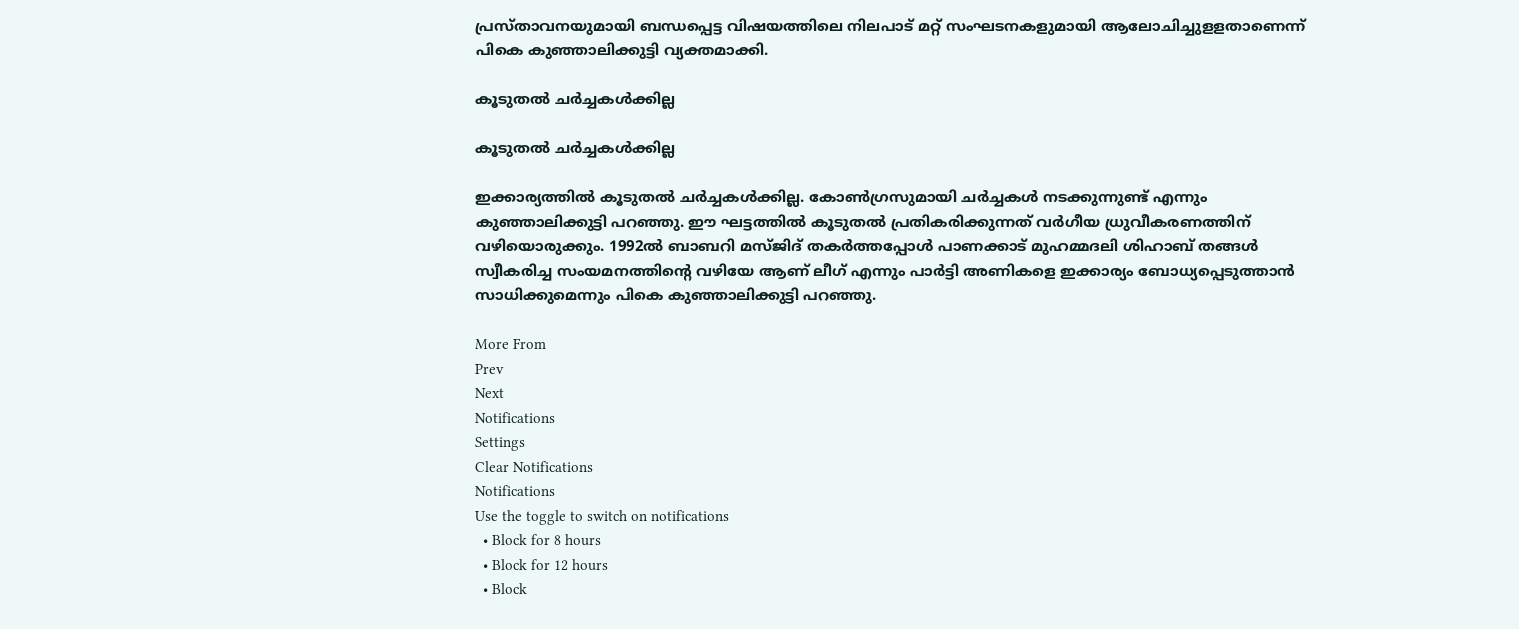പ്രസ്താവനയുമായി ബന്ധപ്പെട്ട വിഷയത്തിലെ നിലപാട് മറ്റ് സംഘടനകളുമായി ആലോചിച്ചുളളതാണെന്ന് പികെ കുഞ്ഞാലിക്കുട്ടി വ്യക്തമാക്കി.

കൂടുതല്‍ ചര്‍ച്ചകള്‍ക്കില്ല

കൂടുതല്‍ ചര്‍ച്ചകള്‍ക്കില്ല

ഇക്കാര്യത്തില്‍ കൂടുതല്‍ ചര്‍ച്ചകള്‍ക്കില്ല. കോണ്‍ഗ്രസുമായി ചര്‍ച്ചകള്‍ നടക്കുന്നുണ്ട് എന്നും കുഞ്ഞാലിക്കുട്ടി പറഞ്ഞു. ഈ ഘട്ടത്തില്‍ കൂടുതല്‍ പ്രതികരിക്കുന്നത് വര്‍ഗീയ ധ്രുവീകരണത്തിന് വഴിയൊരുക്കും. 1992ല്‍ ബാബറി മസ്ജിദ് തകര്‍ത്തപ്പോള്‍ പാണക്കാട് മുഹമ്മദലി ശിഹാബ് തങ്ങള്‍ സ്വീകരിച്ച സംയമനത്തിന്റെ വഴിയേ ആണ് ലീഗ് എന്നും പാര്‍ട്ടി അണികളെ ഇക്കാര്യം ബോധ്യപ്പെടുത്താന്‍ സാധിക്കുമെന്നും പികെ കുഞ്ഞാലിക്കുട്ടി പറഞ്ഞു.

More From
Prev
Next
Notifications
Settings
Clear Notifications
Notifications
Use the toggle to switch on notifications
  • Block for 8 hours
  • Block for 12 hours
  • Block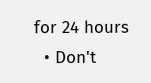for 24 hours
  • Don't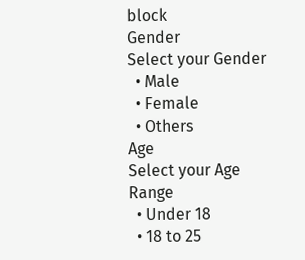block
Gender
Select your Gender
  • Male
  • Female
  • Others
Age
Select your Age Range
  • Under 18
  • 18 to 25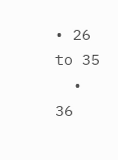• 26 to 35
  • 36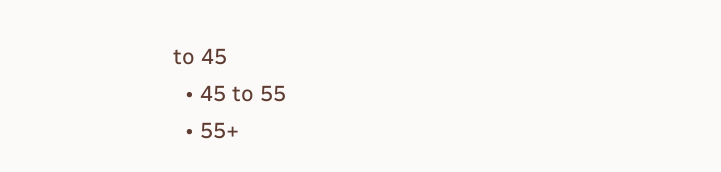to 45
  • 45 to 55
  • 55+